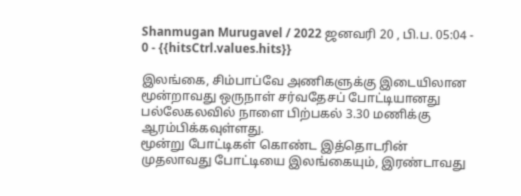Shanmugan Murugavel / 2022 ஜனவரி 20 , பி.ப. 05:04 - 0 - {{hitsCtrl.values.hits}}

இலங்கை, சிம்பாப்வே அணிகளுக்கு இடையிலான மூன்றாவது ஒருநாள் சர்வதேசப் போட்டியானது பல்லேகலவில் நாளை பிற்பகல் 3.30 மணிக்கு ஆரம்பிக்கவுள்ளது.
மூன்று போட்டிகள் கொண்ட இத்தொடரின் முதலாவது போட்டியை இலங்கையும், இரண்டாவது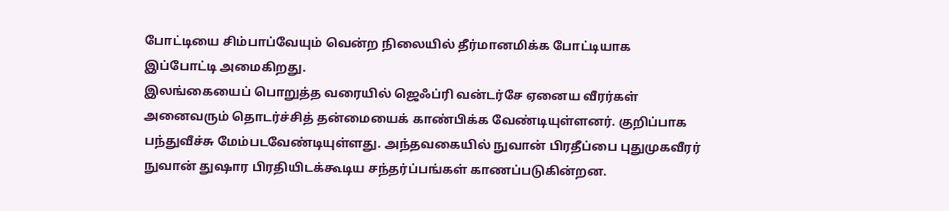போட்டியை சிம்பாப்வேயும் வென்ற நிலையில் தீர்மானமிக்க போட்டியாக இப்போட்டி அமைகிறது.
இலங்கையைப் பொறுத்த வரையில் ஜெஃப்ரி வன்டர்சே ஏனைய வீரர்கள் அனைவரும் தொடர்ச்சித் தன்மையைக் காண்பிக்க வேண்டியுள்ளனர். குறிப்பாக பந்துவீச்சு மேம்படவேண்டியுள்ளது. அந்தவகையில் நுவான் பிரதீப்பை புதுமுகவீரர் நுவான் துஷார பிரதியிடக்கூடிய சந்தர்ப்பங்கள் காணப்படுகின்றன.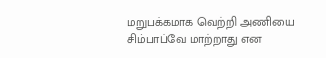மறுபக்கமாக வெற்றி அணியை சிம்பாப்வே மாற்றாது என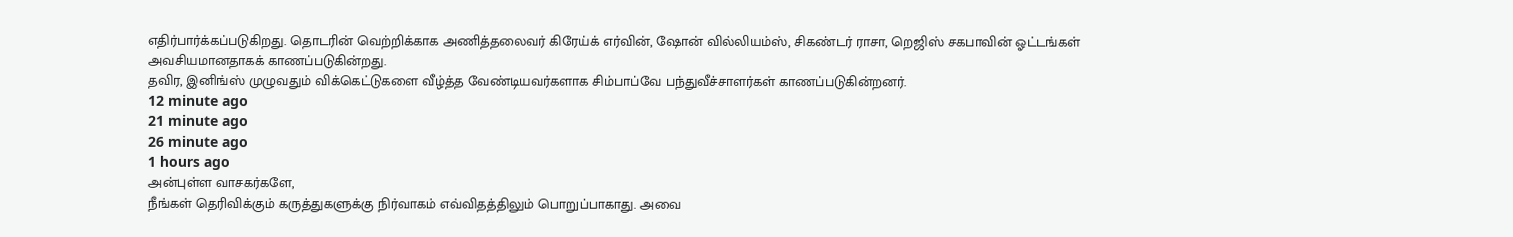எதிர்பார்க்கப்படுகிறது. தொடரின் வெற்றிக்காக அணித்தலைவர் கிரேய்க் எர்வின், ஷோன் வில்லியம்ஸ், சிகண்டர் ராசா, றெஜிஸ் சகபாவின் ஓட்டங்கள் அவசியமானதாகக் காணப்படுகின்றது.
தவிர, இனிங்ஸ் முழுவதும் விக்கெட்டுகளை வீழ்த்த வேண்டியவர்களாக சிம்பாப்வே பந்துவீச்சாளர்கள் காணப்படுகின்றனர்.
12 minute ago
21 minute ago
26 minute ago
1 hours ago
அன்புள்ள வாசகர்களே,
நீங்கள் தெரிவிக்கும் கருத்துகளுக்கு நிர்வாகம் எவ்விதத்திலும் பொறுப்பாகாது. அவை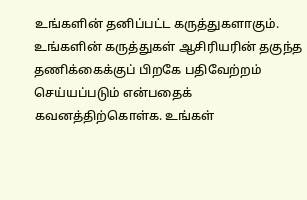உங்களின் தனிப்பட்ட கருத்துகளாகும். உங்களின் கருத்துகள் ஆசிரியரின் தகுந்த தணிக்கைக்குப் பிறகே பதிவேற்றம் செய்யப்படும் என்பதைக் கவனத்திற்கொள்க. உங்கள்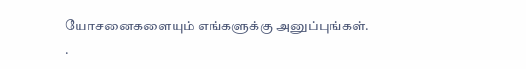யோசனைகளையும் எங்களுக்கு அனுப்புங்கள். .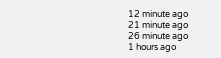12 minute ago
21 minute ago
26 minute ago
1 hours ago